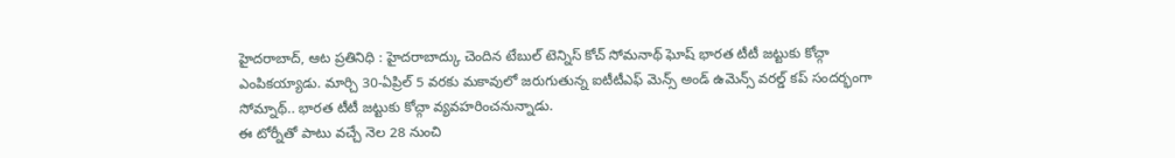హైదరాబాద్, ఆట ప్రతినిధి : హైదరాబాద్కు చెందిన టేబుల్ టెన్నిస్ కోచ్ సోమనాథ్ ఘోష్ భారత టీటీ జట్టుకు కోచ్గా ఎంపికయ్యాడు. మార్చి 30-ఏప్రిల్ 5 వరకు మకావులో జరుగుతున్న ఐటీటీఎఫ్ మెన్స్ అండ్ ఉమెన్స్ వరల్డ్ కప్ సందర్భంగా సోమ్నాథ్.. భారత టీటీ జట్టుకు కోచ్గా వ్యవహరించనున్నాడు.
ఈ టోర్నీతో పాటు వచ్చే నెల 28 నుంచి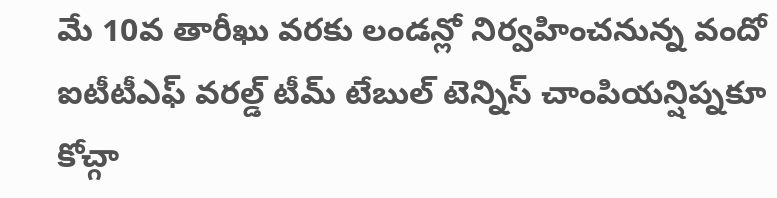మే 10వ తారీఖు వరకు లండన్లో నిర్వహించనున్న వందో ఐటీటీఎఫ్ వరల్డ్ టీమ్ టేబుల్ టెన్నిస్ చాంపియన్షిప్నకూ కోచ్గా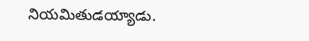నియమితుడయ్యాడు.